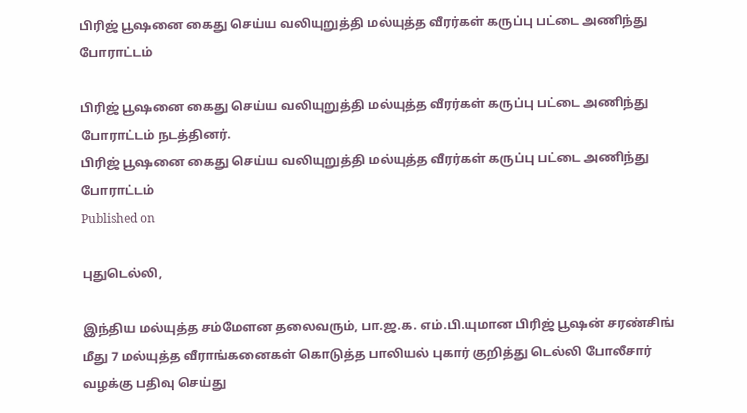பிரிஜ் பூஷனை கைது செய்ய வலியுறுத்தி மல்யுத்த வீரர்கள் கருப்பு பட்டை அணிந்து போராட்டம்

பிரிஜ் பூஷனை கைது செய்ய வலியுறுத்தி மல்யுத்த வீரர்கள் கருப்பு பட்டை அணிந்து போராட்டம் நடத்தினர்.
பிரிஜ் பூஷனை கைது செய்ய வலியுறுத்தி மல்யுத்த வீரர்கள் கருப்பு பட்டை அணிந்து போராட்டம்
Published on

புதுடெல்லி,

இந்திய மல்யுத்த சம்மேளன தலைவரும், பா.ஜ.க. எம்.பி.யுமான பிரிஜ் பூஷன் சரண்சிங் மீது 7 மல்யுத்த வீராங்கனைகள் கொடுத்த பாலியல் புகார் குறித்து டெல்லி போலீசார் வழக்கு பதிவு செய்து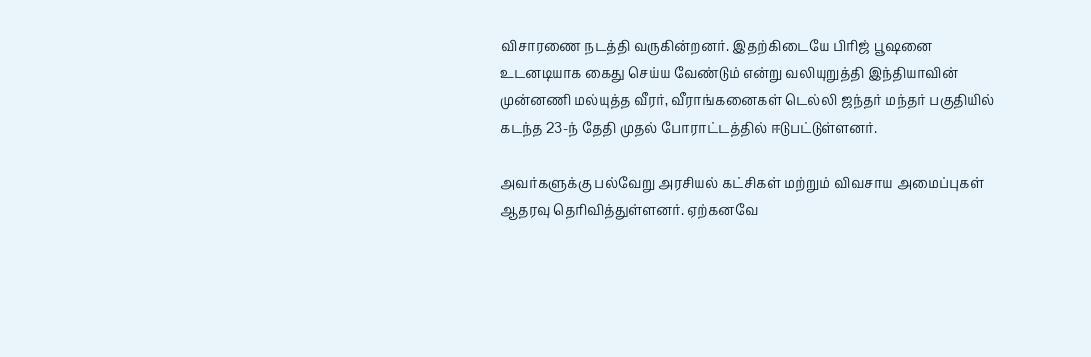விசாரணை நடத்தி வருகின்றனர். இதற்கிடையே பிரிஜ் பூஷனை உடனடியாக கைது செய்ய வேண்டும் என்று வலியுறுத்தி இந்தியாவின் முன்னணி மல்யுத்த வீரர், வீராங்கனைகள் டெல்லி ஜந்தர் மந்தர் பகுதியில் கடந்த 23-ந் தேதி முதல் போராட்டத்தில் ஈடுபட்டுள்ளனர்.

அவர்களுக்கு பல்வேறு அரசியல் கட்சிகள் மற்றும் விவசாய அமைப்புகள் ஆதரவு தெரிவித்துள்ளனர். ஏற்கனவே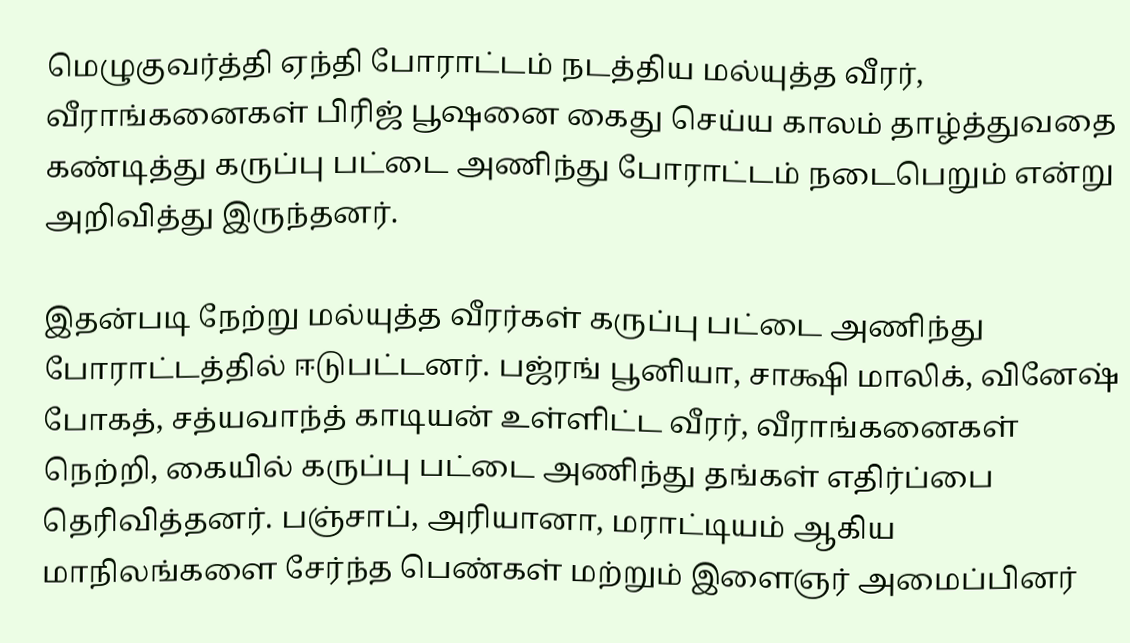மெழுகுவர்த்தி ஏந்தி போராட்டம் நடத்திய மல்யுத்த வீரர், வீராங்கனைகள் பிரிஜ் பூஷனை கைது செய்ய காலம் தாழ்த்துவதை கண்டித்து கருப்பு பட்டை அணிந்து போராட்டம் நடைபெறும் என்று அறிவித்து இருந்தனர்.

இதன்படி நேற்று மல்யுத்த வீரர்கள் கருப்பு பட்டை அணிந்து போராட்டத்தில் ஈடுபட்டனர். பஜ்ரங் பூனியா, சாக்ஷி மாலிக், வினேஷ் போகத், சத்யவாந்த் காடியன் உள்ளிட்ட வீரர், வீராங்கனைகள் நெற்றி, கையில் கருப்பு பட்டை அணிந்து தங்கள் எதிர்ப்பை தெரிவித்தனர். பஞ்சாப், அரியானா, மராட்டியம் ஆகிய மாநிலங்களை சேர்ந்த பெண்கள் மற்றும் இளைஞர் அமைப்பினர்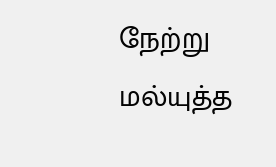நேற்று மல்யுத்த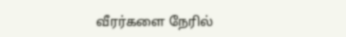வீரர்களை நேரில்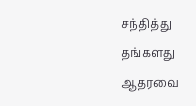சந்தித்து தங்களது ஆதரவை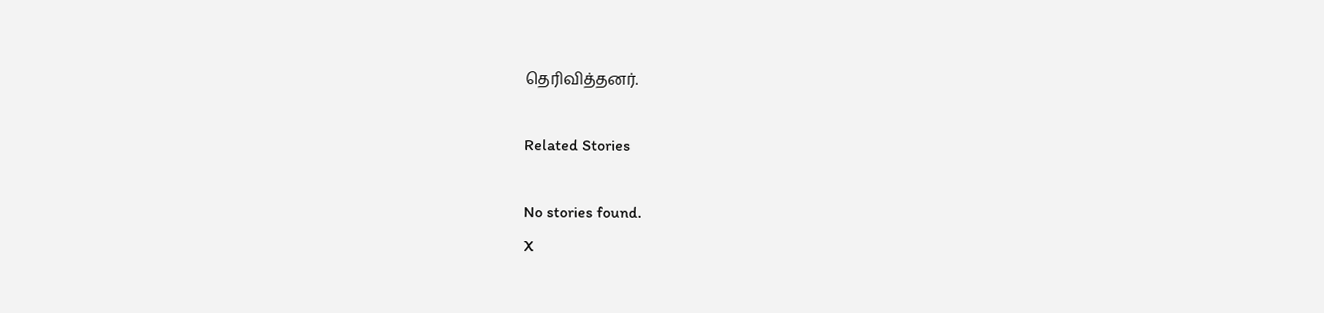தெரிவித்தனர்.

Related Stories

No stories found.
X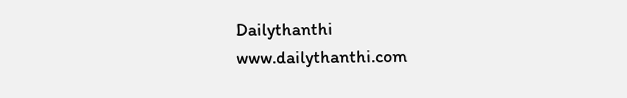Dailythanthi
www.dailythanthi.com